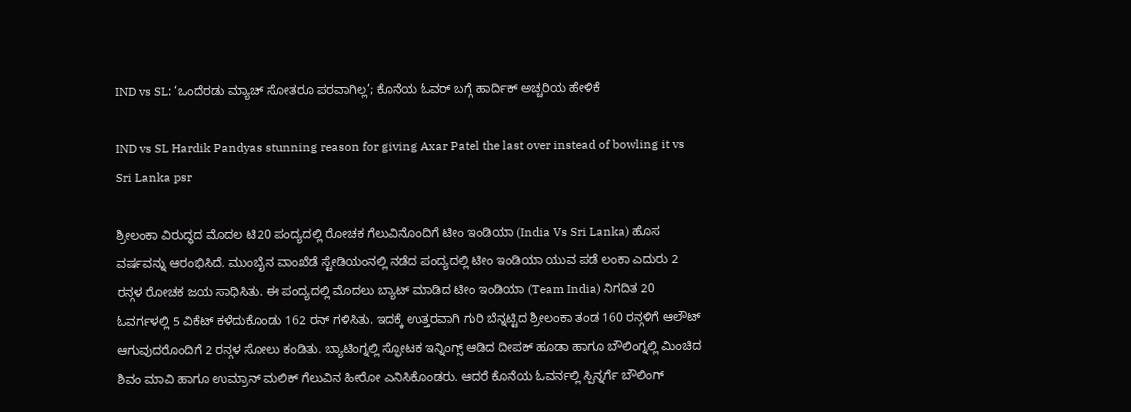IND vs SL: ‘ಒಂದೆರಡು ಮ್ಯಾಚ್ ಸೋತರೂ ಪರವಾಗಿಲ್ಲ’; ಕೊನೆಯ ಓವರ್ ಬಗ್ಗೆ ಹಾರ್ದಿಕ್ ಅಚ್ಚರಿಯ ಹೇಳಿಕೆ

IND vs SL Hardik Pandyas stunning reason for giving Axar Patel the last over instead of bowling it vs Sri Lanka psr

ಶ್ರೀಲಂಕಾ ವಿರುದ್ಧದ ಮೊದಲ ಟಿ20 ಪಂದ್ಯದಲ್ಲಿ ರೋಚಕ ಗೆಲುವಿನೊಂದಿಗೆ ಟೀಂ ಇಂಡಿಯಾ (India Vs Sri Lanka) ಹೊಸ ವರ್ಷವನ್ನು ಆರಂಭಿಸಿದೆ. ಮುಂಬೈನ ವಾಂಖೆಡೆ ಸ್ಟೇಡಿಯಂನಲ್ಲಿ ನಡೆದ ಪಂದ್ಯದಲ್ಲಿ ಟೀಂ ಇಂಡಿಯಾ ಯುವ ಪಡೆ ಲಂಕಾ ಎದುರು 2 ರನ್ಗಳ ರೋಚಕ ಜಯ ಸಾಧಿಸಿತು. ಈ ಪಂದ್ಯದಲ್ಲಿ ಮೊದಲು ಬ್ಯಾಟ್ ಮಾಡಿದ ಟೀಂ ಇಂಡಿಯಾ (Team India) ನಿಗದಿತ 20 ಓವರ್ಗಳಲ್ಲಿ 5 ವಿಕೆಟ್ ಕಳೆದುಕೊಂಡು 162 ರನ್ ಗಳಿಸಿತು. ಇದಕ್ಕೆ ಉತ್ತರವಾಗಿ ಗುರಿ ಬೆನ್ನಟ್ಟಿದ ಶ್ರೀಲಂಕಾ ತಂಡ 160 ರನ್ಗಳಿಗೆ ಆಲೌಟ್ ಆಗುವುದರೊಂದಿಗೆ 2 ರನ್ಗಳ ಸೋಲು ಕಂಡಿತು. ಬ್ಯಾಟಿಂಗ್ನಲ್ಲಿ ಸ್ಫೋಟಕ ಇನ್ನಿಂಗ್ಸ್ ಆಡಿದ ದೀಪಕ್ ಹೂಡಾ ಹಾಗೂ ಬೌಲಿಂಗ್ನಲ್ಲಿ ಮಿಂಚಿದ ಶಿವಂ ಮಾವಿ ಹಾಗೂ ಉಮ್ರಾನ್ ಮಲಿಕ್ ಗೆಲುವಿನ ಹೀರೋ ಎನಿಸಿಕೊಂಡರು. ಆದರೆ ಕೊನೆಯ ಓವರ್ನಲ್ಲಿ ಸ್ಪಿನ್ನರ್ಗೆ ಬೌಲಿಂಗ್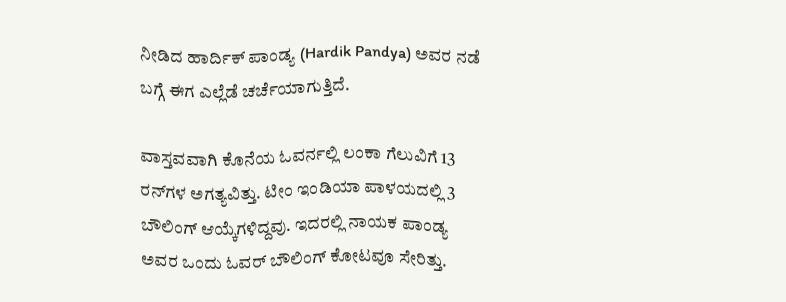ನೀಡಿದ ಹಾರ್ದಿಕ್ ಪಾಂಡ್ಯ (Hardik Pandya) ಅವರ ನಡೆ ಬಗ್ಗೆ ಈಗ ಎಲ್ಲೆಡೆ ಚರ್ಚೆಯಾಗುತ್ತಿದೆ.

ವಾಸ್ತವವಾಗಿ ಕೊನೆಯ ಓವರ್ನಲ್ಲಿ ಲಂಕಾ ಗೆಲುವಿಗೆ 13 ರನ್‌ಗಳ ಅಗತ್ಯವಿತ್ತು. ಟೀಂ ಇಂಡಿಯಾ ಪಾಳಯದಲ್ಲಿ 3 ಬೌಲಿಂಗ್ ಆಯ್ಕೆಗಳಿದ್ದವು. ಇದರಲ್ಲಿ ನಾಯಕ ಪಾಂಡ್ಯ ಅವರ ಒಂದು ಓವರ್ ಬೌಲಿಂಗ್ ಕೋಟವೂ ಸೇರಿತ್ತು.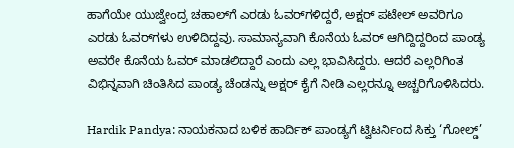ಹಾಗೆಯೇ ಯುಜ್ವೇಂದ್ರ ಚಹಾಲ್‌ಗೆ ಎರಡು ಓವರ್‌ಗಳಿದ್ದರೆ, ಅಕ್ಷರ್ ಪಟೇಲ್ ಅವರಿಗೂ ಎರಡು ಓವರ್‌ಗಳು ಉಳಿದಿದ್ದವು. ಸಾಮಾನ್ಯವಾಗಿ ಕೊನೆಯ ಓವರ್ ಆಗಿದ್ದಿದ್ದರಿಂದ ಪಾಂಡ್ಯ ಅವರೇ ಕೊನೆಯ ಓವರ್ ಮಾಡಲಿದ್ದಾರೆ ಎಂದು ಎಲ್ಲ ಭಾವಿಸಿದ್ದರು. ಆದರೆ ಎಲ್ಲರಿಗಿಂತ ವಿಭಿನ್ನವಾಗಿ ಚಿಂತಿಸಿದ ಪಾಂಡ್ಯ ಚೆಂಡನ್ನು ಅಕ್ಷರ್ ಕೈಗೆ ನೀಡಿ ಎಲ್ಲರನ್ನೂ ಅಚ್ಚರಿಗೊಳಿಸಿದರು.

Hardik Pandya: ನಾಯಕನಾದ ಬಳಿಕ ಹಾರ್ದಿಕ್ ಪಾಂಡ್ಯಗೆ ಟ್ವಿಟರ್ನಿಂದ ಸಿಕ್ತು ‘ಗೋಲ್ಡ್‌’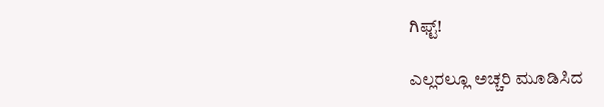ಗಿಫ್ಟ್!

ಎಲ್ಲರಲ್ಲೂ ಅಚ್ಚರಿ ಮೂಡಿಸಿದ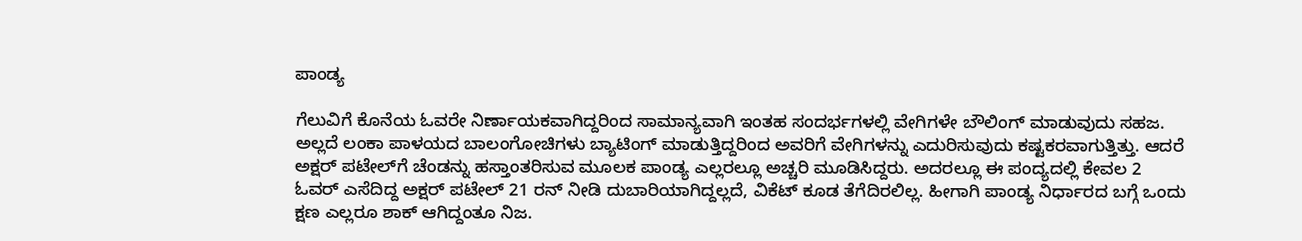ಪಾಂಡ್ಯ

ಗೆಲುವಿಗೆ ಕೊನೆಯ ಓವರೇ ನಿರ್ಣಾಯಕವಾಗಿದ್ದರಿಂದ ಸಾಮಾನ್ಯವಾಗಿ ಇಂತಹ ಸಂದರ್ಭಗಳಲ್ಲಿ ವೇಗಿಗಳೇ ಬೌಲಿಂಗ್ ಮಾಡುವುದು ಸಹಜ. ಅಲ್ಲದೆ ಲಂಕಾ ಪಾಳಯದ ಬಾಲಂಗೋಚಿಗಳು ಬ್ಯಾಟಿಂಗ್ ಮಾಡುತ್ತಿದ್ದರಿಂದ ಅವರಿಗೆ ವೇಗಿಗಳನ್ನು ಎದುರಿಸುವುದು ಕಷ್ಟಕರವಾಗುತ್ತಿತ್ತು. ಆದರೆ ಅಕ್ಷರ್ ಪಟೇಲ್‌ಗೆ ಚೆಂಡನ್ನು ಹಸ್ತಾಂತರಿಸುವ ಮೂಲಕ ಪಾಂಡ್ಯ ಎಲ್ಲರಲ್ಲೂ ಅಚ್ಚರಿ ಮೂಡಿಸಿದ್ದರು. ಅದರಲ್ಲೂ ಈ ಪಂದ್ಯದಲ್ಲಿ ಕೇವಲ 2 ಓವರ್ ಎಸೆದಿದ್ದ ಅಕ್ಷರ್ ಪಟೇಲ್ 21 ರನ್‌ ನೀಡಿ ದುಬಾರಿಯಾಗಿದ್ದಲ್ಲದೆ, ವಿಕೆಟ್ ಕೂಡ ತೆಗೆದಿರಲಿಲ್ಲ. ಹೀಗಾಗಿ ಪಾಂಡ್ಯ ನಿರ್ಧಾರದ ಬಗ್ಗೆ ಒಂದು ಕ್ಷಣ ಎಲ್ಲರೂ ಶಾಕ್ ಆಗಿದ್ದಂತೂ ನಿಜ.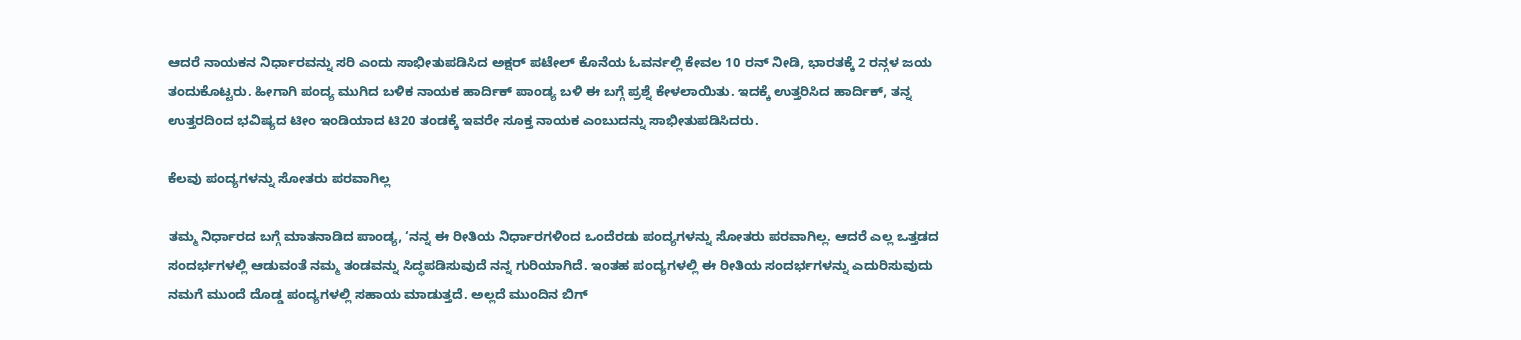ಆದರೆ ನಾಯಕನ ನಿರ್ಧಾರವನ್ನು ಸರಿ ಎಂದು ಸಾಭೀತುಪಡಿಸಿದ ಅಕ್ಷರ್ ಪಟೇಲ್ ಕೊನೆಯ ಓವರ್ನಲ್ಲಿ ಕೇವಲ 10 ರನ್ ನೀಡಿ, ಭಾರತಕ್ಕೆ 2 ರನ್ಗಳ ಜಯ ತಂದುಕೊಟ್ಟರು. ಹೀಗಾಗಿ ಪಂದ್ಯ ಮುಗಿದ ಬಳಿಕ ನಾಯಕ ಹಾರ್ದಿಕ್ ಪಾಂಡ್ಯ ಬಳಿ ಈ ಬಗ್ಗೆ ಪ್ರಶ್ನೆ ಕೇಳಲಾಯಿತು. ಇದಕ್ಕೆ ಉತ್ತರಿಸಿದ ಹಾರ್ದಿಕ್, ತನ್ನ ಉತ್ತರದಿಂದ ಭವಿಷ್ಯದ ಟೀಂ ಇಂಡಿಯಾದ ಟಿ20 ತಂಡಕ್ಕೆ ಇವರೇ ಸೂಕ್ತ ನಾಯಕ ಎಂಬುದನ್ನು ಸಾಭೀತುಪಡಿಸಿದರು.

ಕೆಲವು ಪಂದ್ಯಗಳನ್ನು ಸೋತರು ಪರವಾಗಿಲ್ಲ

ತಮ್ಮ ನಿರ್ಧಾರದ ಬಗ್ಗೆ ಮಾತನಾಡಿದ ಪಾಂಡ್ಯ, ‘ನನ್ನ ಈ ರೀತಿಯ ನಿರ್ಧಾರಗಳಿಂದ ಒಂದೆರಡು ಪಂದ್ಯಗಳನ್ನು ಸೋತರು ಪರವಾಗಿಲ್ಲ. ಆದರೆ ಎಲ್ಲ ಒತ್ತಡದ ಸಂದರ್ಭಗಳಲ್ಲಿ ಆಡುವಂತೆ ನಮ್ಮ ತಂಡವನ್ನು ಸಿದ್ಧಪಡಿಸುವುದೆ ನನ್ನ ಗುರಿಯಾಗಿದೆ. ಇಂತಹ ಪಂದ್ಯಗಳಲ್ಲಿ ಈ ರೀತಿಯ ಸಂದರ್ಭಗಳನ್ನು ಎದುರಿಸುವುದು ನಮಗೆ ಮುಂದೆ ದೊಡ್ಡ ಪಂದ್ಯಗಳಲ್ಲಿ ಸಹಾಯ ಮಾಡುತ್ತದೆ. ಅಲ್ಲದೆ ಮುಂದಿನ ಬಿಗ್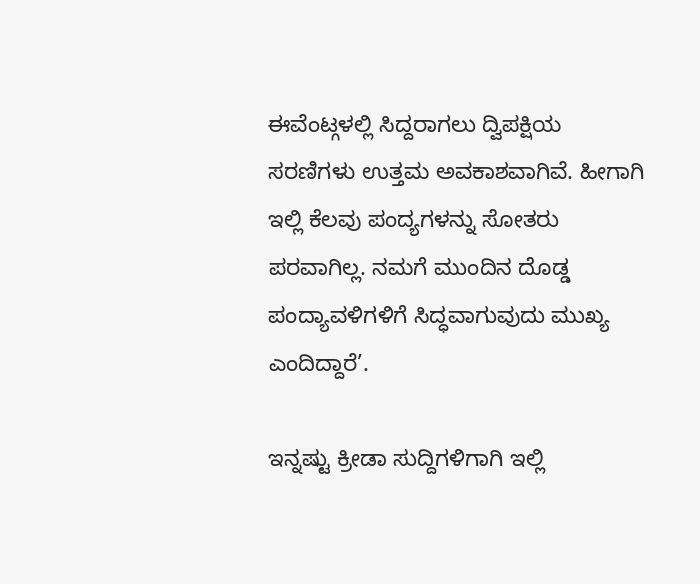ಈವೆಂಟ್ಗಳಲ್ಲಿ ಸಿದ್ದರಾಗಲು ದ್ವಿಪಕ್ಷಿಯ ಸರಣಿಗಳು ಉತ್ತಮ ಅವಕಾಶವಾಗಿವೆ. ಹೀಗಾಗಿ ಇಲ್ಲಿ ಕೆಲವು ಪಂದ್ಯಗಳನ್ನು ಸೋತರು ಪರವಾಗಿಲ್ಲ. ನಮಗೆ ಮುಂದಿನ ದೊಡ್ಡ ಪಂದ್ಯಾವಳಿಗಳಿಗೆ ಸಿದ್ಧವಾಗುವುದು ಮುಖ್ಯ ಎಂದಿದ್ದಾರೆ’.

ಇನ್ನಷ್ಟು ಕ್ರೀಡಾ ಸುದ್ದಿಗಳಿಗಾಗಿ ಇಲ್ಲಿ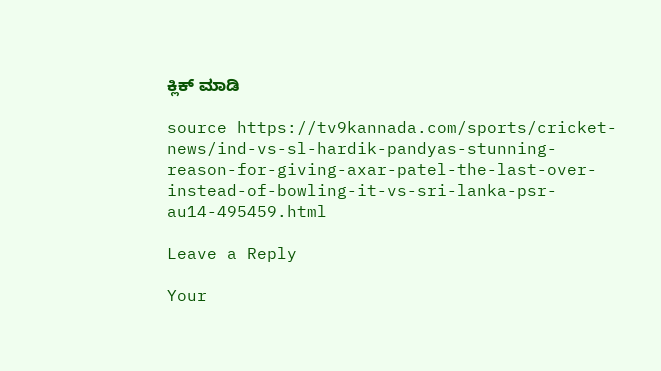ಕ್ಲಿಕ್ ಮಾಡಿ

source https://tv9kannada.com/sports/cricket-news/ind-vs-sl-hardik-pandyas-stunning-reason-for-giving-axar-patel-the-last-over-instead-of-bowling-it-vs-sri-lanka-psr-au14-495459.html

Leave a Reply

Your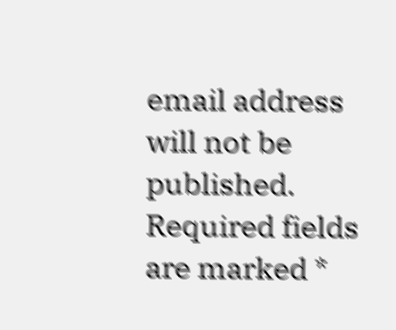email address will not be published. Required fields are marked *